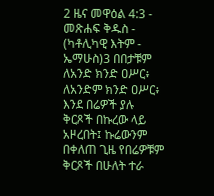2 ዜና መዋዕል 4:3 - መጽሐፍ ቅዱስ - (ካቶሊካዊ እትም - ኤማሁስ)3 በበታቹም ለአንድ ክንድ ዐሥር፥ ለአንድም ክንድ ዐሥር፥ እንደ በሬዎች ያሉ ቅርጾች በኩረው ላይ አዞረበት፤ ኩሬውንም በቀለጠ ጊዜ የበሬዎቹም ቅርጾች በሁለት ተራ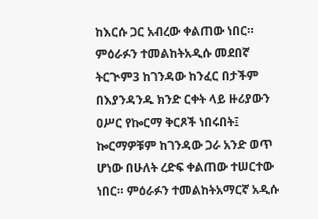ከእርሱ ጋር አብረው ቀልጠው ነበር። ምዕራፉን ተመልከትአዲሱ መደበኛ ትርጒም3 ከገንዳው ከንፈር በታችም በእያንዳንዱ ክንድ ርቀት ላይ ዙሪያውን ዐሥር የኰርማ ቅርጾች ነበሩበት፤ ኰርማዎቹም ከገንዳው ጋራ አንድ ወጥ ሆነው በሁለት ረድፍ ቀልጠው ተሠርተው ነበር። ምዕራፉን ተመልከትአማርኛ አዲሱ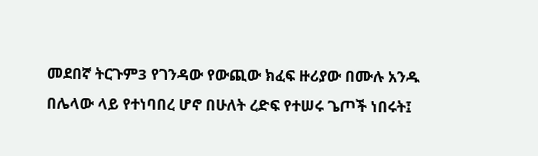መደበኛ ትርጉም3 የገንዳው የውጪው ክፈፍ ዙሪያው በሙሉ አንዱ በሌላው ላይ የተነባበረ ሆኖ በሁለት ረድፍ የተሠሩ ጌጦች ነበሩት፤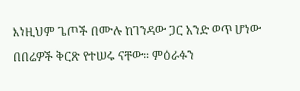እነዚህም ጌጦች በሙሉ ከገንዳው ጋር አንድ ወጥ ሆነው በበሬዎች ቅርጽ የተሠሩ ናቸው። ምዕራፉን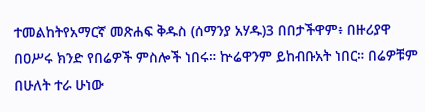ተመልከትየአማርኛ መጽሐፍ ቅዱስ (ሰማንያ አሃዱ)3 በበታችዋም፥ በዙሪያዋ በዐሥሩ ክንድ የበሬዎች ምስሎች ነበሩ። ኵሬዋንም ይከብቡአት ነበር። በሬዎቹም በሁለት ተራ ሁነው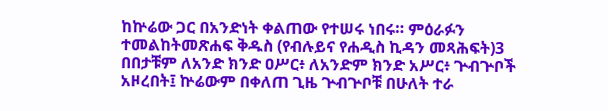ከኵሬው ጋር በአንድነት ቀልጠው የተሠሩ ነበሩ። ምዕራፉን ተመልከትመጽሐፍ ቅዱስ (የብሉይና የሐዲስ ኪዳን መጻሕፍት)3 በበታቹም ለአንድ ክንድ ዐሥር፥ ለአንድም ክንድ አሥር፥ ጕብጕቦች አዞረበት፤ ኵሬውም በቀለጠ ጊዜ ጕብጕቦቹ በሁለት ተራ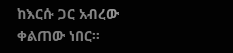ከእርሱ ጋር አብረው ቀልጠው ነበር።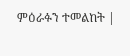ምዕራፉን ተመልከት |